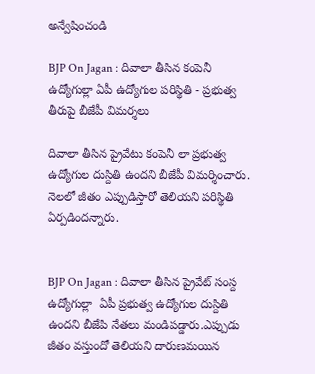అన్వేషించండి

BJP On Jagan : దివాలా తీసిన కంపెనీ ఉద్యోగుల్లా ఏపీ ఉద్యోగుల పరిస్థితి - ప్రభుత్వ తీరుపై బీజేపీ విమర్శలు

దివాలా తీసిన ప్రైవేటు కంపెనీ లా ప్రభుత్వ ఉద్యోగుల దుస్దితి ఉందని బీజేపీ విమర్శించారు. నెలలో జీతం ఎప్పుడిస్తారో తెలియని పరిస్థితి ఏర్పడిందన్నారు.


BJP On Jagan : దివాలా తీసిన ప్రైవేట్ సంస్ద ఉద్యోగుల్లా  ఏపీ ప్రభుత్వ ఉద్యోగుల దుస్దితి ఉందని బీజేపి నేతలు మండిపడ్డారు.ఎప్పుడు జీతం వస్తుందో తెలియని దారుణమయిన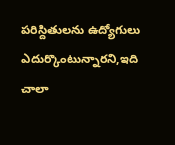పరిస్దితులను ఉద్యోగులు ఎదుర్కొంటున్నారని,ఇది చాలా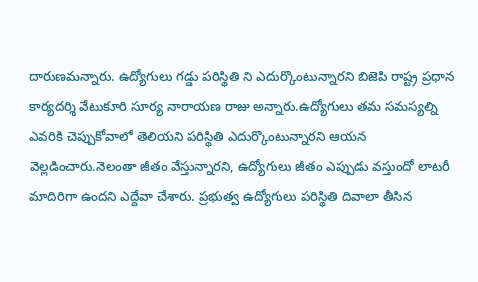దారుణమన్నారు. ఉద్యోగులు గడ్డు పరిస్థితి ని ఎదుర్కొంటున్నారని బిజెపి రాష్ట్ర ప్రధాన కార్యదర్శి వేటుకూరి సూర్య నారాయణ రాజు అన్నారు.ఉద్యోగులు తమ సమస్యల్ని ఎవరికి చెప్పుకోవాలో తెలియని పరిస్థితి ఎదుర్కొంటున్నారని ఆయన వెల్లడించారు.నెలంతా జీతం వేస్తున్నారని, ఉద్యోగులు జీతం ఎప్పుడు వస్తుందో లాటరీ మాదిరిగా ఉందని ఎద్దేవా చేశారు. ప్రభుత్వ ఉద్యోగులు పరిస్థితి దివాలా తీసిన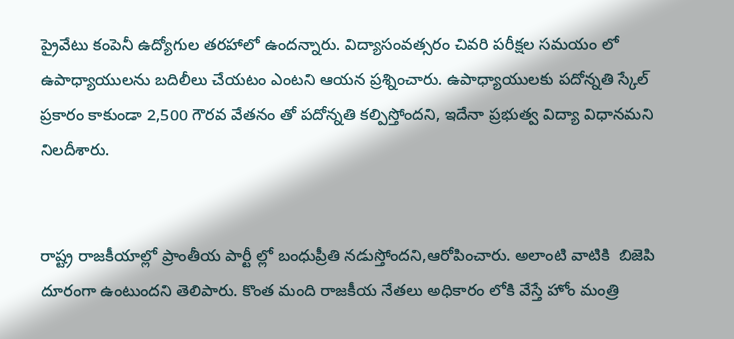ప్రైవేటు కంపెనీ ఉద్యోగుల తరహాలో ఉందన్నారు. విద్యాసంవత్సరం చివరి పరీక్షల సమయం లో ఉపాధ్యాయులను బదిలీలు చేయటం ఎంటని ఆయన ప్రశ్నించారు. ఉపాధ్యాయులకు పదోన్నతి స్కేల్ ప్రకారం కాకుండా 2,500 గౌరవ వేతనం తో పదోన్నతి కల్పిస్తోందని, ఇదేనా ప్రభుత్వ విద్యా విధానమని నిలదీశారు.


రాష్ట్ర రాజకీయాల్లో ప్రాంతీయ పార్టీ ల్లో బంధుప్రీతి నడుస్తోందని,ఆరోపించారు. అలాంటి వాటికి  బిజెపి దూరంగా ఉంటుందని తెలిపారు. కొంత మంది రాజకీయ నేతలు అధికారం లోకి వేస్తే హోం మంత్రి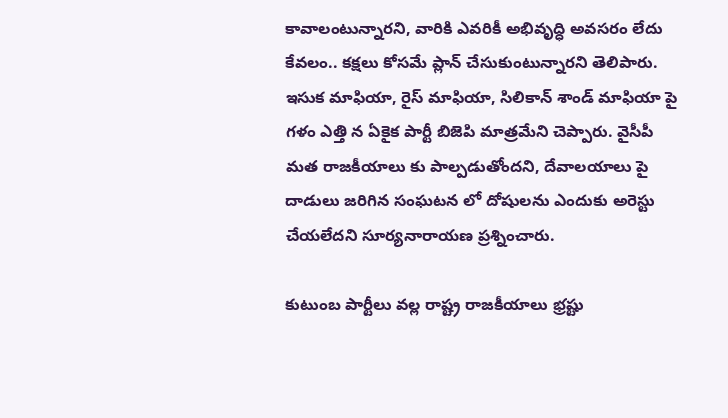కావాలంటున్నారని, వారికి ఎవరికీ అభివృద్ధి అవసరం లేదు కేవలం.. కక్షలు కోసమే ప్లాన్ చేసుకుంటున్నారని తెలిపారు. ఇసుక మాఫియా, రైస్ మాఫియా, సిలికాన్ శాండ్ మాఫియా పై గళం ఎత్తి న ఏకైక పార్టీ బిజెపి మాత్రమేని చెప్పారు. వైసీపీ మత రాజకీయాలు కు పాల్పడుతోందని, దేవాలయాలు పై దాడులు జరిగిన సంఘటన లో దోషులను ఎందుకు అరెస్టు చేయలేదని సూర్యనారాయణ ప్రశ్నించారు.

కుటుంబ పార్టీలు వల్ల రాష్ట్ర రాజకీయాలు భ్రష్టు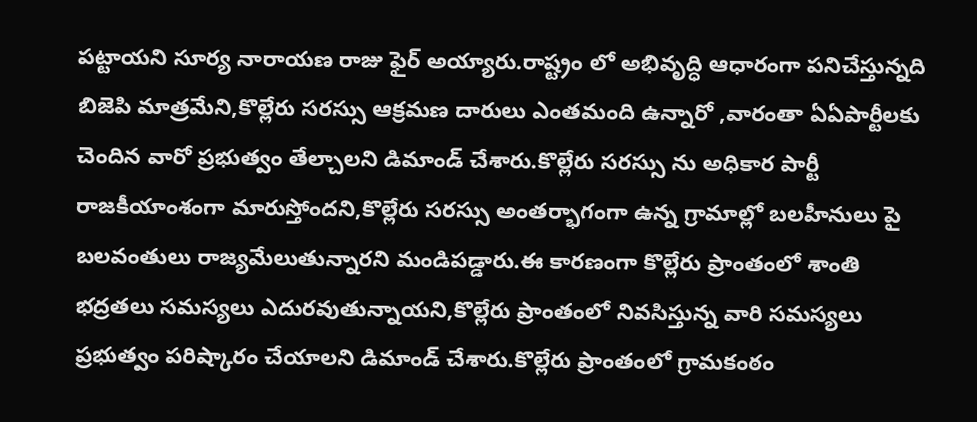పట్టాయని సూర్య నారాయణ రాజు ఫైర్ అయ్యారు.రాష్ట్రం లో అభివృద్ధి ఆధారంగా పనిచేస్తున్నది బిజెపి మాత్రమేని,కొల్లేరు సరస్సు ఆక్రమణ దారులు ఎంతమంది ఉన్నారో ,వారంతా ఏఏపార్టీలకు చెందిన వారో ప్రభుత్వం తేల్చాలని డిమాండ్ చేశారు.కొల్లేరు సరస్సు ను అధికార పార్టీ రాజకీయాంశంగా మారుస్తోందని,కొల్లేరు సరస్సు అంతర్భాగంగా ఉన్న గ్రామాల్లో బలహీనులు పై బలవంతులు రాజ్యమేలుతున్నారని మండిపడ్డారు.ఈ కారణంగా కొల్లేరు ప్రాంతంలో శాంతి భద్రతలు సమస్యలు ఎదురవుతున్నాయని,కొల్లేరు ప్రాంతంలో నివసిస్తున్న వారి సమస్యలు ప్రభుత్వం పరిష్కారం చేయాలని డిమాండ్ చేశారు.కొల్లేరు ప్రాంతంలో గ్రామకంఠం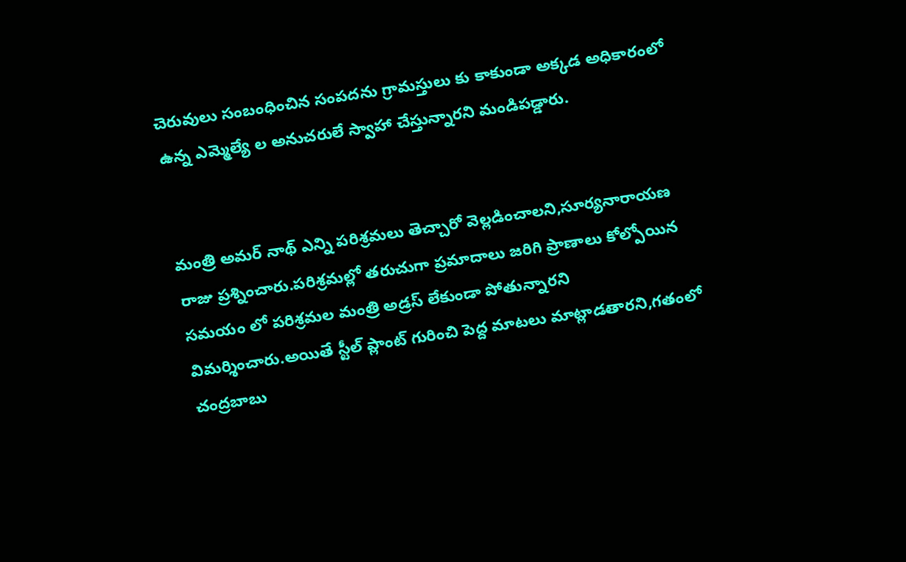చెరువులు సంబంధించిన సంపదను గ్రామస్తులు కు కాకుండా అక్కడ అధికారంలో ఉన్న ఎమ్మెల్యే ల అనుచరులే స్వాహా చేస్తున్నారని మండిపడ్డారు.


మంత్రి అమర్ నాథ్ ఎన్ని పరిశ్రమలు తెచ్చారో వెల్లడించాలని,సూర్యనారాయణ రాజు ప్రశ్నించారు.పరిశ్రమల్లో తరుచుగా ప్రమాదాలు జరిగి ప్రాణాలు కోల్పోయిన సమయం లో పరిశ్రమల మంత్రి అడ్రస్ లేకుండా పోతున్నారని విమర్శించారు.అయితే స్టీల్ ప్లాంట్ గురించి పెద్ద మాటలు మాట్లాడతారని,గతంలో చంద్రబాబు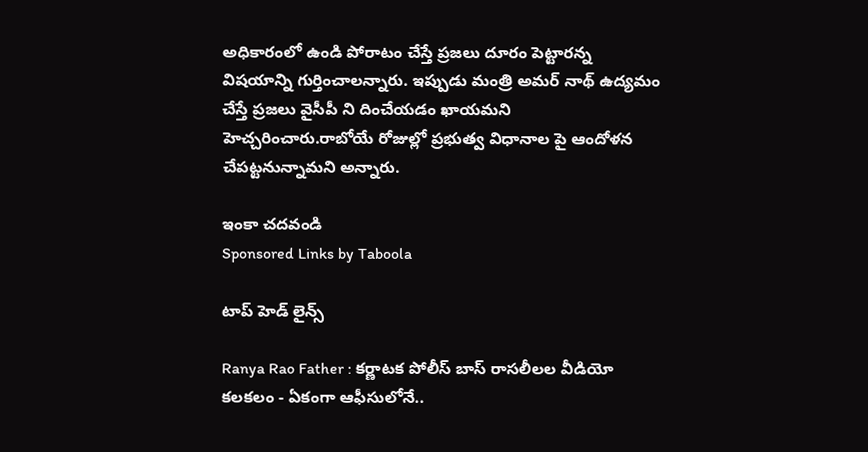అధికారంలో ఉండి పోరాటం చేస్తే ప్రజలు దూరం పెట్టారన్న విషయాన్ని గుర్తించాలన్నారు. ఇప్పుడు మంత్రి అమర్ నాథ్ ఉద్యమం చేస్తే ప్రజలు వైసీపీ ని దించేయడం ఖాయమని హెచ్చరించారు.రాబోయే రోజుల్లో ప్రభుత్వ విధానాల పై ఆందోళన చేపట్టనున్నామని అన్నారు.

ఇంకా చదవండి
Sponsored Links by Taboola

టాప్ హెడ్ లైన్స్

Ranya Rao Father : కర్ణాటక పోలీస్ బాస్ రాసలీలల వీడియో కలకలం - ఏకంగా ఆఫీసులోనే..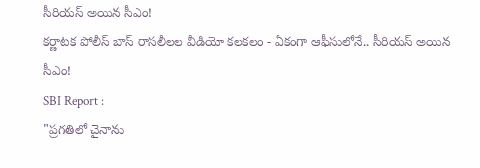సీరియస్ అయిన సీఎం!
కర్ణాటక పోలీస్ బాస్ రాసలీలల వీడియో కలకలం - ఏకంగా ఆఫీసులోనే.. సీరియస్ అయిన సీఎం!
SBI Report :
"ప్రగతిలో చైనాను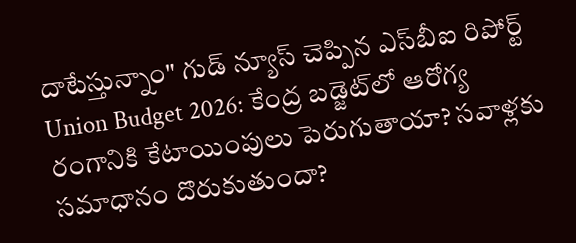దాటేస్తున్నాం" గుడ్ న్యూస్ చెప్పిన ఎస్‌బీఐ రిపోర్ట్
Union Budget 2026: కేంద్ర బడ్జెట్‌లో ఆరోగ్య రంగానికి కేటాయింపులు పెరుగుతాయా? సవాళ్లకు సమాధానం దొరుకుతుందా?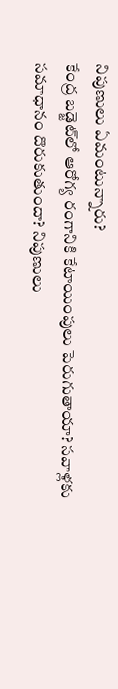నిపుణులు ఏమంటున్నారు?
కేంద్ర బడ్జెట్‌లో ఆరోగ్య రంగానికి కేటాయింపులు పెరుగుతాయా? సవాళ్లకు సమాధానం దొరుకుతుందా? నిపుణులు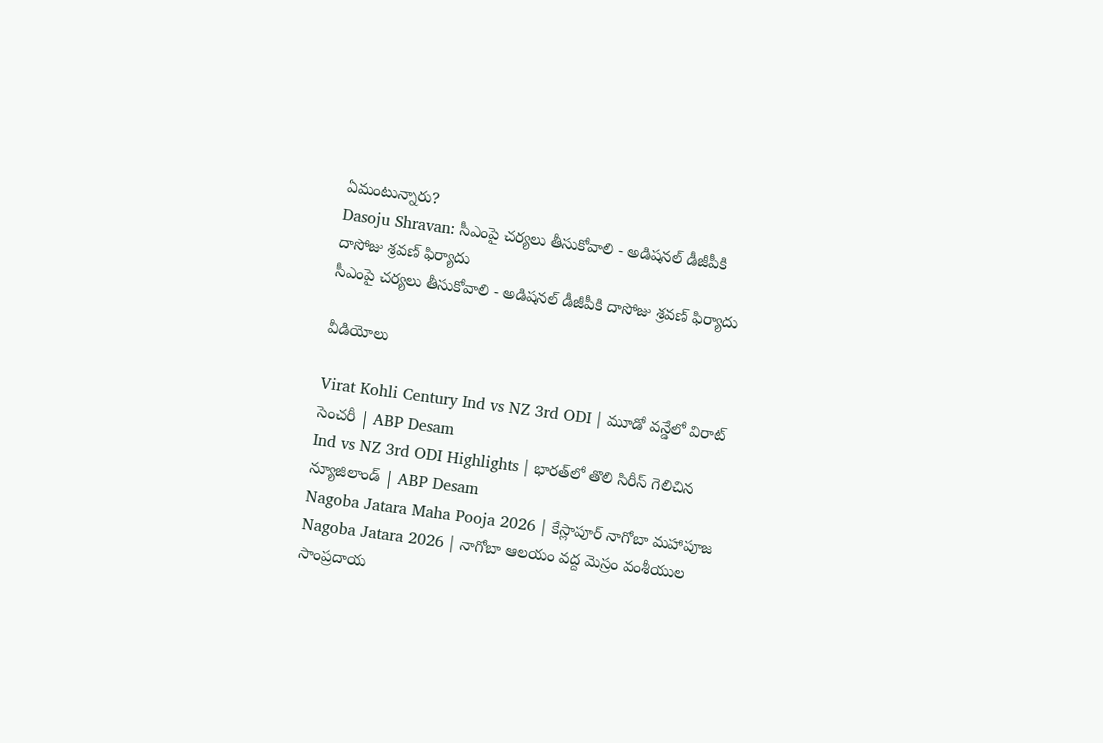ఏమంటున్నారు?
Dasoju Shravan: సీఎంపై చర్యలు తీసుకోవాలి - అడిషనల్ డీజీపీకి దాసోజు శ్రవణ్ ఫిర్యాదు
సీఎంపై చర్యలు తీసుకోవాలి - అడిషనల్ డీజీపీకి దాసోజు శ్రవణ్ ఫిర్యాదు

వీడియోలు

Virat Kohli Century Ind vs NZ 3rd ODI | మూడో వన్డేలో విరాట్ సెంచరీ | ABP Desam
Ind vs NZ 3rd ODI Highlights | భారత్‌లో తొలి సిరీస్ గెలిచిన న్యూజిలాండ్ | ABP Desam
Nagoba Jatara Maha Pooja 2026 | కేస్లాపూర్ నాగోబా మహాపూజ
Nagoba Jatara 2026 | నాగోబా ఆలయం వద్ద మెస్రం వంశీయుల సాంప్రదాయ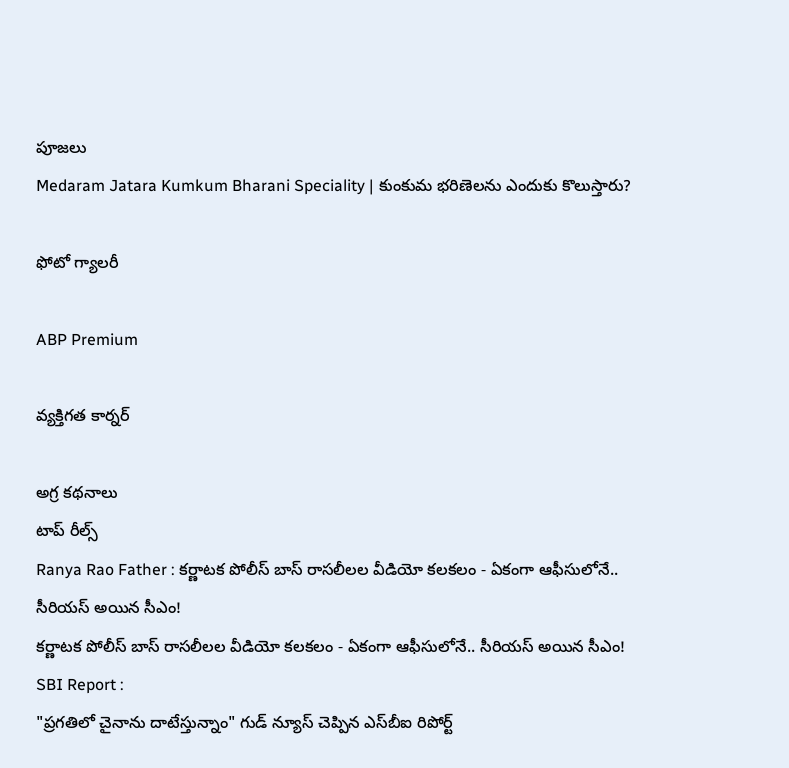పూజలు
Medaram Jatara Kumkum Bharani Speciality | కుంకుమ భరిణెలను ఎందుకు కొలుస్తారు?

ఫోటో గ్యాలరీ

ABP Premium

వ్యక్తిగత కార్నర్

అగ్ర కథనాలు
టాప్ రీల్స్
Ranya Rao Father : కర్ణాటక పోలీస్ బాస్ రాసలీలల వీడియో కలకలం - ఏకంగా ఆఫీసులోనే.. సీరియస్ అయిన సీఎం!
కర్ణాటక పోలీస్ బాస్ రాసలీలల వీడియో కలకలం - ఏకంగా ఆఫీసులోనే.. సీరియస్ అయిన సీఎం!
SBI Report :
"ప్రగతిలో చైనాను దాటేస్తున్నాం" గుడ్ న్యూస్ చెప్పిన ఎస్‌బీఐ రిపోర్ట్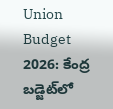Union Budget 2026: కేంద్ర బడ్జెట్‌లో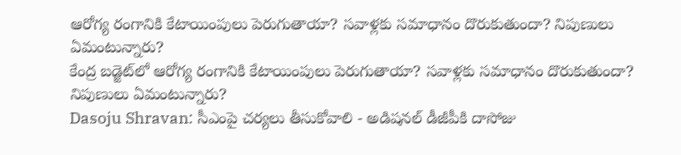ఆరోగ్య రంగానికి కేటాయింపులు పెరుగుతాయా? సవాళ్లకు సమాధానం దొరుకుతుందా? నిపుణులు ఏమంటున్నారు?
కేంద్ర బడ్జెట్‌లో ఆరోగ్య రంగానికి కేటాయింపులు పెరుగుతాయా? సవాళ్లకు సమాధానం దొరుకుతుందా? నిపుణులు ఏమంటున్నారు?
Dasoju Shravan: సీఎంపై చర్యలు తీసుకోవాలి - అడిషనల్ డీజీపీకి దాసోజు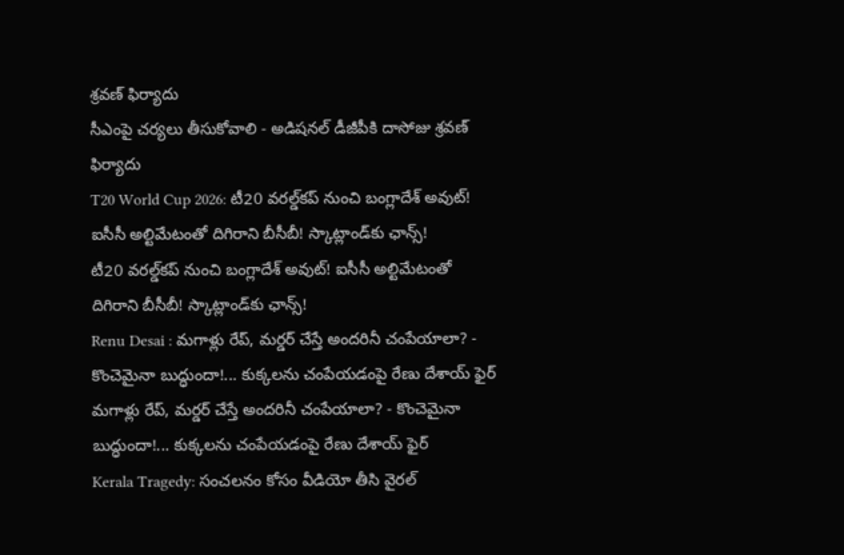శ్రవణ్ ఫిర్యాదు
సీఎంపై చర్యలు తీసుకోవాలి - అడిషనల్ డీజీపీకి దాసోజు శ్రవణ్ ఫిర్యాదు
T20 World Cup 2026: టీ20 వరల్డ్‌కప్‌ నుంచి బంగ్లాదేశ్‌ అవుట్‌! ఐసీసీ అల్టిమేటంతో దిగిరాని బీసీబీ! స్కాట్లాండ్‌కు ఛాన్స్!
టీ20 వరల్డ్‌కప్‌ నుంచి బంగ్లాదేశ్‌ అవుట్‌! ఐసీసీ అల్టిమేటంతో దిగిరాని బీసీబీ! స్కాట్లాండ్‌కు ఛాన్స్!
Renu Desai : మగాళ్లు రేప్, మర్డర్ చేస్తే అందరినీ చంపేయాలా? - కొంచెమైనా బుద్ధుందా!... కుక్కలను చంపేయడంపై రేణు దేశాయ్ ఫైర్
మగాళ్లు రేప్, మర్డర్ చేస్తే అందరినీ చంపేయాలా? - కొంచెమైనా బుద్ధుందా!... కుక్కలను చంపేయడంపై రేణు దేశాయ్ ఫైర్
Kerala Tragedy: సంచలనం కోసం వీడియో తీసి వైరల్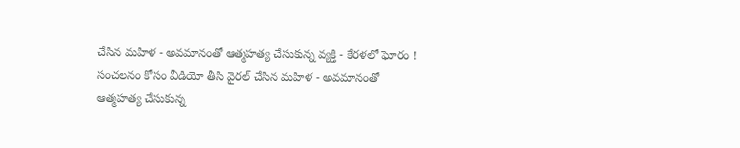చేసిన మహిళ - అవమానంతో ఆత్మహత్య చేసుకున్న వ్యక్తి - కేరళలో ఘోరం !
సంచలనం కోసం వీడియో తీసి వైరల్ చేసిన మహిళ - అవమానంతో ఆత్మహత్య చేసుకున్న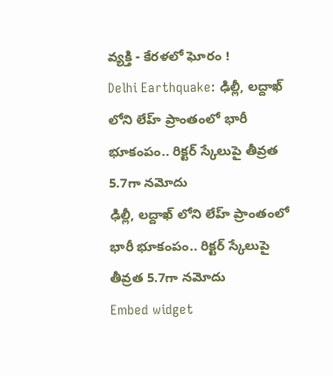వ్యక్తి - కేరళలో ఘోరం !
Delhi Earthquake: ఢిల్లీ, లద్దాఖ్ లోని లేహ్ ప్రాంతంలో భారీ భూకంపం.. రిక్టర్ స్కేలుపై తీవ్రత 5.7గా నమోదు
ఢిల్లీ, లద్దాఖ్ లోని లేహ్ ప్రాంతంలో భారీ భూకంపం.. రిక్టర్ స్కేలుపై తీవ్రత 5.7గా నమోదు
Embed widget